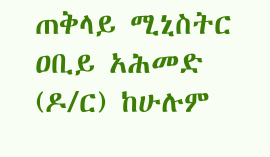ጠቅላይ ሚኒስትር ዐቢይ አሕመድ (ዶ/ር) ከሁሉም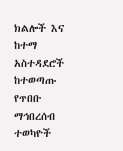ክልሎች እና ከተማ አስተዳደሮች ከተወጣጡ የጥበቡ ማኅበረሰብ ተወካዮች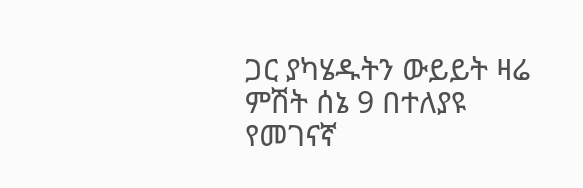ጋር ያካሄዱትን ውይይት ዛሬ ምሽት ሰኔ 9 በተለያዩ የመገናኛ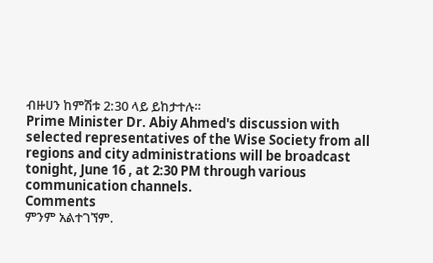ብዙሀን ከምሽቱ 2:30 ላይ ይከታተሉ።
Prime Minister Dr. Abiy Ahmed's discussion with selected representatives of the Wise Society from all regions and city administrations will be broadcast tonight, June 16 , at 2:30 PM through various communication channels.
Comments
ምንም አልተገኘም.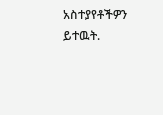አስተያየቶችዎን ይተዉት.